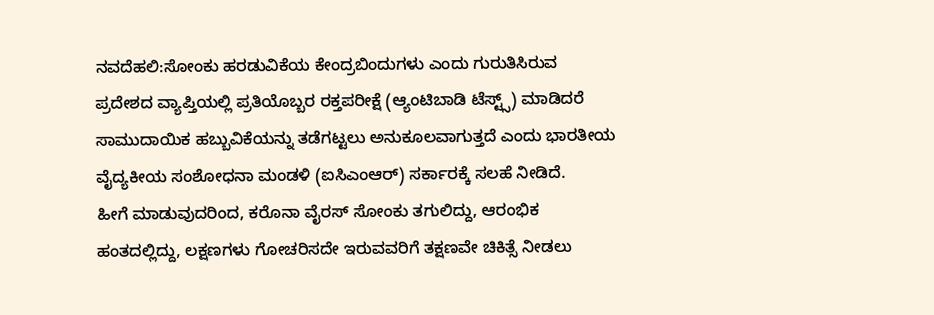ನವದೆಹಲಿ:ಸೋಂಕು ಹರಡುವಿಕೆಯ ಕೇಂದ್ರಬಿಂದುಗಳು ಎಂದು ಗುರುತಿಸಿರುವ ಪ್ರದೇಶದ ವ್ಯಾಪ್ತಿಯಲ್ಲಿ ಪ್ರತಿಯೊಬ್ಬರ ರಕ್ತಪರೀಕ್ಷೆ (ಆ್ಯಂಟಿಬಾಡಿ ಟೆಸ್ಟ್ಸ್) ಮಾಡಿದರೆ ಸಾಮುದಾಯಿಕ ಹಬ್ಬುವಿಕೆಯನ್ನು ತಡೆಗಟ್ಟಲು ಅನುಕೂಲವಾಗುತ್ತದೆ ಎಂದು ಭಾರತೀಯ ವೈದ್ಯಕೀಯ ಸಂಶೋಧನಾ ಮಂಡಳಿ (ಐಸಿಎಂಆರ್) ಸರ್ಕಾರಕ್ಕೆ ಸಲಹೆ ನೀಡಿದೆ.
ಹೀಗೆ ಮಾಡುವುದರಿಂದ, ಕರೊನಾ ವೈರಸ್ ಸೋಂಕು ತಗುಲಿದ್ದು, ಆರಂಭಿಕ ಹಂತದಲ್ಲಿದ್ದು, ಲಕ್ಷಣಗಳು ಗೋಚರಿಸದೇ ಇರುವವರಿಗೆ ತಕ್ಷಣವೇ ಚಿಕಿತ್ಸೆ ನೀಡಲು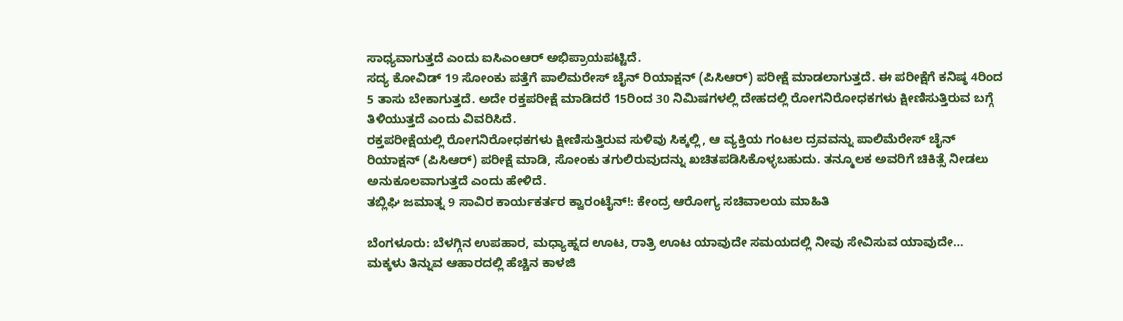ಸಾಧ್ಯವಾಗುತ್ತದೆ ಎಂದು ಐಸಿಎಂಆರ್ ಅಭಿಪ್ರಾಯಪಟ್ಟಿದೆ.
ಸದ್ಯ ಕೋವಿಡ್ 19 ಸೋಂಕು ಪತ್ತೆಗೆ ಪಾಲಿಮರೇಸ್ ಚೈನ್ ರಿಯಾಕ್ಷನ್ (ಪಿಸಿಆರ್) ಪರೀಕ್ಷೆ ಮಾಡಲಾಗುತ್ತದೆ. ಈ ಪರೀಕ್ಷೆಗೆ ಕನಿಷ್ಠ 4ರಿಂದ 5 ತಾಸು ಬೇಕಾಗುತ್ತದೆ. ಅದೇ ರಕ್ತಪರೀಕ್ಷೆ ಮಾಡಿದರೆ 15ರಿಂದ 30 ನಿಮಿಷಗಳಲ್ಲಿ ದೇಹದಲ್ಲಿ ರೋಗನಿರೋಧಕಗಳು ಕ್ಷೀಣಿಸುತ್ತಿರುವ ಬಗ್ಗೆ ತಿಳಿಯುತ್ತದೆ ಎಂದು ವಿವರಿಸಿದೆ.
ರಕ್ತಪರೀಕ್ಷೆಯಲ್ಲಿ ರೋಗನಿರೋಧಕಗಳು ಕ್ಷೀಣಿಸುತ್ತಿರುವ ಸುಳಿವು ಸಿಕ್ಕಲ್ಲಿ, ಆ ವ್ಯಕ್ತಿಯ ಗಂಟಲ ದ್ರವವನ್ನು ಪಾಲಿಮೆರೇಸ್ ಚೈನ್ ರಿಯಾಕ್ಷನ್ (ಪಿಸಿಆರ್) ಪರೀಕ್ಷೆ ಮಾಡಿ, ಸೋಂಕು ತಗುಲಿರುವುದನ್ನು ಖಚಿತಪಡಿಸಿಕೊಳ್ಳಬಹುದು. ತನ್ಮೂಲಕ ಅವರಿಗೆ ಚಿಕಿತ್ಸೆ ನೀಡಲು ಅನುಕೂಲವಾಗುತ್ತದೆ ಎಂದು ಹೇಳಿದೆ.
ತಬ್ಲಿಘಿ ಜಮಾತ್ನ 9 ಸಾವಿರ ಕಾರ್ಯಕರ್ತರ ಕ್ವಾರಂಟೈನ್!: ಕೇಂದ್ರ ಆರೋಗ್ಯ ಸಚಿವಾಲಯ ಮಾಹಿತಿ

ಬೆಂಗಳೂರು: ಬೆಳಗ್ಗಿನ ಉಪಹಾರ, ಮಧ್ಯಾಹ್ನದ ಊಟ, ರಾತ್ರಿ ಊಟ ಯಾವುದೇ ಸಮಯದಲ್ಲಿ ನೀವು ಸೇವಿಸುವ ಯಾವುದೇ…
ಮಕ್ಕಳು ತಿನ್ನುವ ಆಹಾರದಲ್ಲಿ ಹೆಚ್ಚಿನ ಕಾಳಜಿ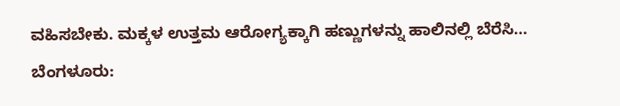ವಹಿಸಬೇಕು. ಮಕ್ಕಳ ಉತ್ತಮ ಆರೋಗ್ಯಕ್ಕಾಗಿ ಹಣ್ಣುಗಳನ್ನು ಹಾಲಿನಲ್ಲಿ ಬೆರೆಸಿ…
ಬೆಂಗಳೂರು: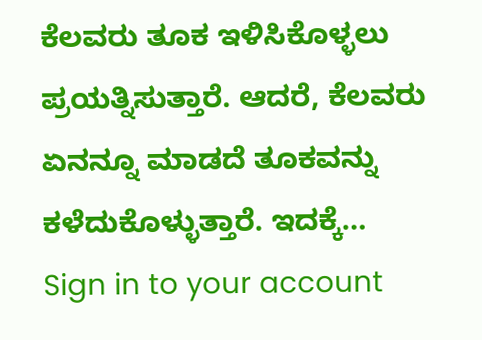ಕೆಲವರು ತೂಕ ಇಳಿಸಿಕೊಳ್ಳಲು ಪ್ರಯತ್ನಿಸುತ್ತಾರೆ. ಆದರೆ, ಕೆಲವರು ಏನನ್ನೂ ಮಾಡದೆ ತೂಕವನ್ನು ಕಳೆದುಕೊಳ್ಳುತ್ತಾರೆ. ಇದಕ್ಕೆ…
Sign in to your account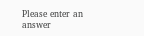Please enter an answer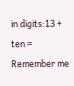in digits:13 + ten =
Remember me